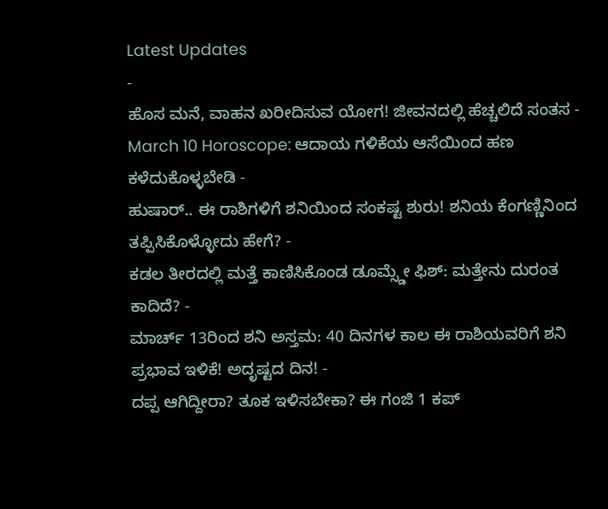Latest Updates
-
ಹೊಸ ಮನೆ, ವಾಹನ ಖರೀದಿಸುವ ಯೋಗ! ಜೀವನದಲ್ಲಿ ಹೆಚ್ಚಲಿದೆ ಸಂತಸ -
March 10 Horoscope: ಆದಾಯ ಗಳಿಕೆಯ ಆಸೆಯಿಂದ ಹಣ ಕಳೆದುಕೊಳ್ಳಬೇಡಿ -
ಹುಷಾರ್.. ಈ ರಾಶಿಗಳಿಗೆ ಶನಿಯಿಂದ ಸಂಕಷ್ಟ ಶುರು! ಶನಿಯ ಕೆಂಗಣ್ಣಿನಿಂದ ತಪ್ಪಿಸಿಕೊಳ್ಳೋದು ಹೇಗೆ? -
ಕಡಲ ತೀರದಲ್ಲಿ ಮತ್ತೆ ಕಾಣಿಸಿಕೊಂಡ ಡೂಮ್ಸ್ಡೇ ಫಿಶ್: ಮತ್ತೇನು ದುರಂತ ಕಾದಿದೆ? -
ಮಾರ್ಚ್ 13ರಿಂದ ಶನಿ ಅಸ್ತಮ: 40 ದಿನಗಳ ಕಾಲ ಈ ರಾಶಿಯವರಿಗೆ ಶನಿ ಪ್ರಭಾವ ಇಳಿಕೆ! ಅದೃಷ್ಟದ ದಿನ! -
ದಪ್ಪ ಆಗಿದ್ದೀರಾ? ತೂಕ ಇಳಿಸಬೇಕಾ? ಈ ಗಂಜಿ 1 ಕಪ್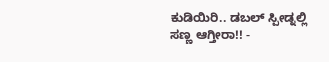ಕುಡಿಯಿರಿ.. ಡಬಲ್ ಸ್ಪೀಡ್ನಲ್ಲಿ ಸಣ್ಣ ಆಗ್ತೀರಾ!! -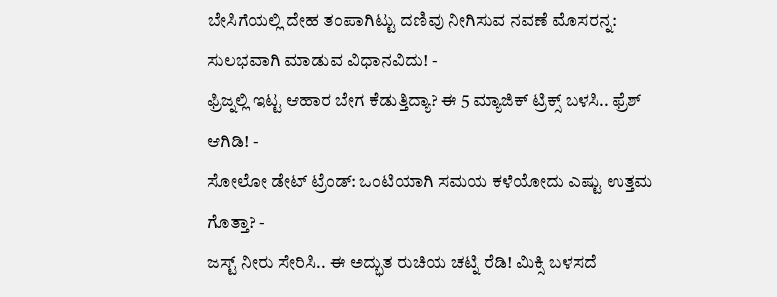ಬೇಸಿಗೆಯಲ್ಲಿ ದೇಹ ತಂಪಾಗಿಟ್ಟು ದಣಿವು ನೀಗಿಸುವ ನವಣೆ ಮೊಸರನ್ನ: ಸುಲಭವಾಗಿ ಮಾಡುವ ವಿಧಾನವಿದು! -
ಫ್ರಿಜ್ನಲ್ಲಿ ಇಟ್ಟ ಆಹಾರ ಬೇಗ ಕೆಡುತ್ತಿದ್ಯಾ? ಈ 5 ಮ್ಯಾಜಿಕ್ ಟ್ರಿಕ್ಸ್ ಬಳಸಿ.. ಫ್ರೆಶ್ ಆಗಿಡಿ! -
ಸೋಲೋ ಡೇಟ್ ಟ್ರೆಂಡ್: ಒಂಟಿಯಾಗಿ ಸಮಯ ಕಳೆಯೋದು ಎಷ್ಟು ಉತ್ತಮ ಗೊತ್ತಾ? -
ಜಸ್ಟ್ ನೀರು ಸೇರಿಸಿ.. ಈ ಅದ್ಭುತ ರುಚಿಯ ಚಟ್ನಿ ರೆಡಿ! ಮಿಕ್ಸಿ ಬಳಸದೆ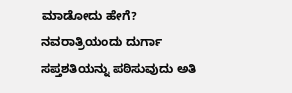ಮಾಡೋದು ಹೇಗೆ?
ನವರಾತ್ರಿಯಂದು ದುರ್ಗಾ ಸಪ್ತಶತಿಯನ್ನು ಪಠಿಸುವುದು ಅತಿ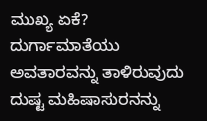ಮುಖ್ಯ ಏಕೆ?
ದುರ್ಗಾಮಾತೆಯು ಅವತಾರವನ್ನು ತಾಳಿರುವುದು ದುಷ್ಟ ಮಹಿಷಾಸುರನನ್ನು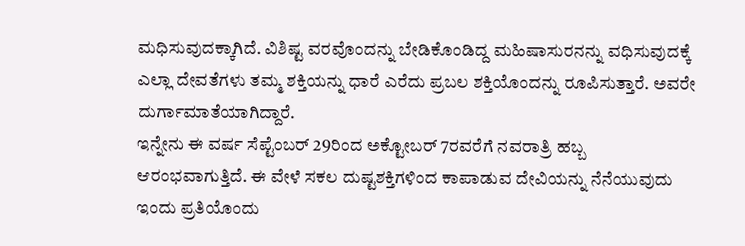ಮಧಿಸುವುದಕ್ಕಾಗಿದೆ. ವಿಶಿಷ್ಟ ವರವೊಂದನ್ನು ಬೇಡಿಕೊಂಡಿದ್ದ ಮಹಿಷಾಸುರನನ್ನು ವಧಿಸುವುದಕ್ಕೆ ಎಲ್ಲಾ ದೇವತೆಗಳು ತಮ್ಮ ಶಕ್ತಿಯನ್ನು ಧಾರೆ ಎರೆದು ಪ್ರಬಲ ಶಕ್ತಿಯೊಂದನ್ನು ರೂಪಿಸುತ್ತಾರೆ. ಅವರೇ ದುರ್ಗಾಮಾತೆಯಾಗಿದ್ದಾರೆ.
ಇನ್ನೇನು ಈ ವರ್ಷ ಸೆಪ್ಟೆಂಬರ್ 29ರಿಂದ ಅಕ್ಟೋಬರ್ 7ರವರೆಗೆ ನವರಾತ್ರಿ ಹಬ್ಬ ಆರಂಭವಾಗುತ್ತಿದೆ. ಈ ವೇಳೆ ಸಕಲ ದುಷ್ಟಶಕ್ತಿಗಳಿಂದ ಕಾಪಾಡುವ ದೇವಿಯನ್ನು ನೆನೆಯುವುದು ಇಂದು ಪ್ರತಿಯೊಂದು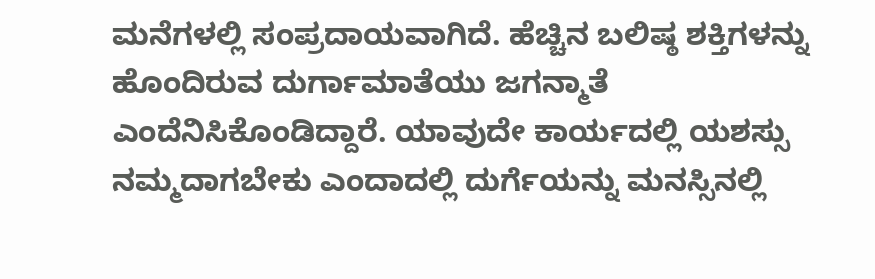ಮನೆಗಳಲ್ಲಿ ಸಂಪ್ರದಾಯವಾಗಿದೆ. ಹೆಚ್ಚಿನ ಬಲಿಷ್ಠ ಶಕ್ತಿಗಳನ್ನು ಹೊಂದಿರುವ ದುರ್ಗಾಮಾತೆಯು ಜಗನ್ಮಾತೆ ಎಂದೆನಿಸಿಕೊಂಡಿದ್ದಾರೆ. ಯಾವುದೇ ಕಾರ್ಯದಲ್ಲಿ ಯಶಸ್ಸು ನಮ್ಮದಾಗಬೇಕು ಎಂದಾದಲ್ಲಿ ದುರ್ಗೆಯನ್ನು ಮನಸ್ಸಿನಲ್ಲಿ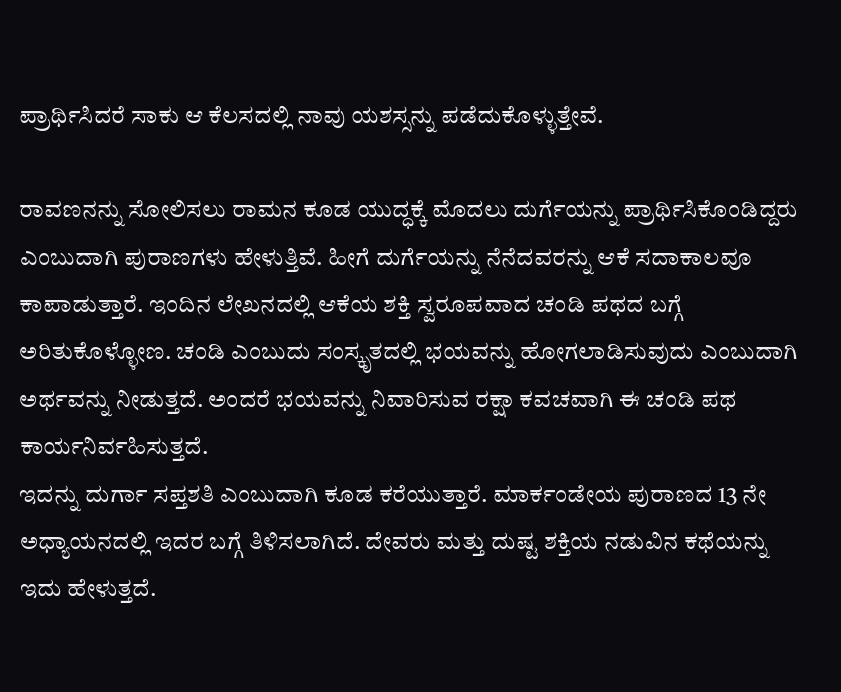ಪ್ರಾರ್ಥಿಸಿದರೆ ಸಾಕು ಆ ಕೆಲಸದಲ್ಲಿ ನಾವು ಯಶಸ್ಸನ್ನು ಪಡೆದುಕೊಳ್ಳುತ್ತೇವೆ.

ರಾವಣನನ್ನು ಸೋಲಿಸಲು ರಾಮನ ಕೂಡ ಯುದ್ಧಕ್ಕೆ ಮೊದಲು ದುರ್ಗೆಯನ್ನು ಪ್ರಾರ್ಥಿಸಿಕೊಂಡಿದ್ದರು ಎಂಬುದಾಗಿ ಪುರಾಣಗಳು ಹೇಳುತ್ತಿವೆ. ಹೀಗೆ ದುರ್ಗೆಯನ್ನು ನೆನೆದವರನ್ನು ಆಕೆ ಸದಾಕಾಲವೂ ಕಾಪಾಡುತ್ತಾರೆ. ಇಂದಿನ ಲೇಖನದಲ್ಲಿ ಆಕೆಯ ಶಕ್ತಿ ಸ್ವರೂಪವಾದ ಚಂಡಿ ಪಥದ ಬಗ್ಗೆ ಅರಿತುಕೊಳ್ಳೋಣ. ಚಂಡಿ ಎಂಬುದು ಸಂಸ್ಕೃತದಲ್ಲಿ ಭಯವನ್ನು ಹೋಗಲಾಡಿಸುವುದು ಎಂಬುದಾಗಿ ಅರ್ಥವನ್ನು ನೀಡುತ್ತದೆ. ಅಂದರೆ ಭಯವನ್ನು ನಿವಾರಿಸುವ ರಕ್ಷಾ ಕವಚವಾಗಿ ಈ ಚಂಡಿ ಪಥ ಕಾರ್ಯನಿರ್ವಹಿಸುತ್ತದೆ.
ಇದನ್ನು ದುರ್ಗಾ ಸಪ್ತಶತಿ ಎಂಬುದಾಗಿ ಕೂಡ ಕರೆಯುತ್ತಾರೆ. ಮಾರ್ಕಂಡೇಯ ಪುರಾಣದ 13 ನೇ ಅಧ್ಯಾಯನದಲ್ಲಿ ಇದರ ಬಗ್ಗೆ ತಿಳಿಸಲಾಗಿದೆ. ದೇವರು ಮತ್ತು ದುಷ್ಟ ಶಕ್ತಿಯ ನಡುವಿನ ಕಥೆಯನ್ನು ಇದು ಹೇಳುತ್ತದೆ.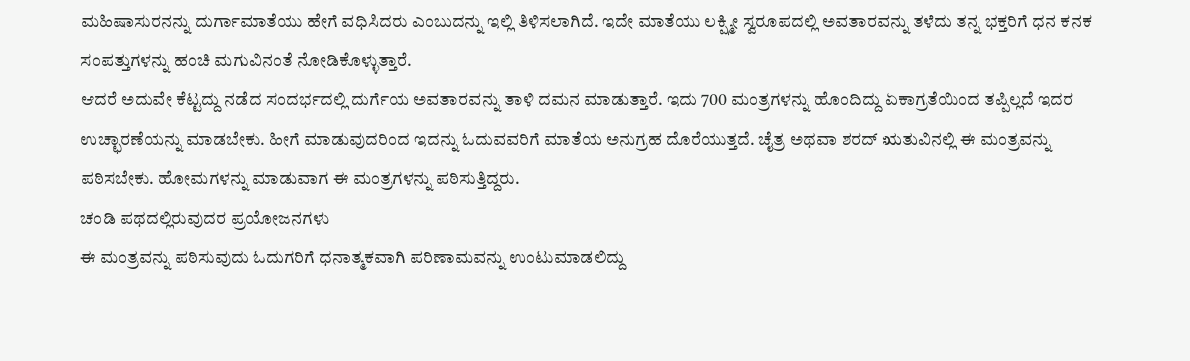ಮಹಿಷಾಸುರನನ್ನು ದುರ್ಗಾಮಾತೆಯು ಹೇಗೆ ವಧಿಸಿದರು ಎಂಬುದನ್ನು ಇಲ್ಲಿ ತಿಳಿಸಲಾಗಿದೆ. ಇದೇ ಮಾತೆಯು ಲಕ್ಷ್ಮೀ ಸ್ವರೂಪದಲ್ಲಿ ಅವತಾರವನ್ನು ತಳೆದು ತನ್ನ ಭಕ್ತರಿಗೆ ಧನ ಕನಕ ಸಂಪತ್ತುಗಳನ್ನು ಹಂಚಿ ಮಗುವಿನಂತೆ ನೋಡಿಕೊಳ್ಳುತ್ತಾರೆ.
ಆದರೆ ಅದುವೇ ಕೆಟ್ಟದ್ದು ನಡೆದ ಸಂದರ್ಭದಲ್ಲಿ ದುರ್ಗೆಯ ಅವತಾರವನ್ನು ತಾಳಿ ದಮನ ಮಾಡುತ್ತಾರೆ. ಇದು 700 ಮಂತ್ರಗಳನ್ನು ಹೊಂದಿದ್ದು ಏಕಾಗ್ರತೆಯಿಂದ ತಪ್ಪಿಲ್ಲದೆ ಇದರ ಉಚ್ಛಾರಣೆಯನ್ನು ಮಾಡಬೇಕು. ಹೀಗೆ ಮಾಡುವುದರಿಂದ ಇದನ್ನು ಓದುವವರಿಗೆ ಮಾತೆಯ ಅನುಗ್ರಹ ದೊರೆಯುತ್ತದೆ. ಚೈತ್ರ ಅಥವಾ ಶರದ್ ಋತುವಿನಲ್ಲಿ ಈ ಮಂತ್ರವನ್ನು ಪಠಿಸಬೇಕು. ಹೋಮಗಳನ್ನು ಮಾಡುವಾಗ ಈ ಮಂತ್ರಗಳನ್ನು ಪಠಿಸುತ್ತಿದ್ದರು.
ಚಂಡಿ ಪಥದಲ್ಲಿರುವುದರ ಪ್ರಯೋಜನಗಳು
ಈ ಮಂತ್ರವನ್ನು ಪಠಿಸುವುದು ಓದುಗರಿಗೆ ಧನಾತ್ಮಕವಾಗಿ ಪರಿಣಾಮವನ್ನು ಉಂಟುಮಾಡಲಿದ್ದು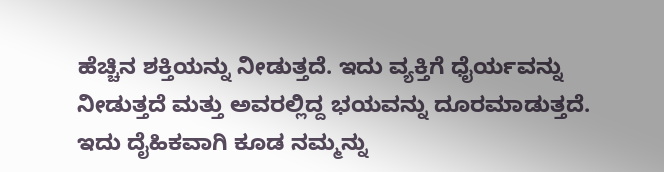ಹೆಚ್ಚಿನ ಶಕ್ತಿಯನ್ನು ನೀಡುತ್ತದೆ. ಇದು ವ್ಯಕ್ತಿಗೆ ಧೈರ್ಯವನ್ನು ನೀಡುತ್ತದೆ ಮತ್ತು ಅವರಲ್ಲಿದ್ದ ಭಯವನ್ನು ದೂರಮಾಡುತ್ತದೆ. ಇದು ದೈಹಿಕವಾಗಿ ಕೂಡ ನಮ್ಮನ್ನು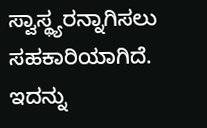ಸ್ವಾಸ್ಥ್ಯರನ್ನಾಗಿಸಲು ಸಹಕಾರಿಯಾಗಿದೆ. ಇದನ್ನು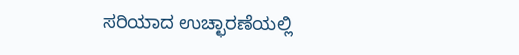ಸರಿಯಾದ ಉಚ್ಛಾರಣೆಯಲ್ಲಿ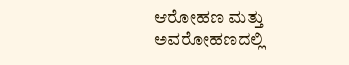ಆರೋಹಣ ಮತ್ತು ಅವರೋಹಣದಲ್ಲಿ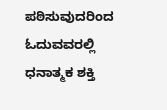ಪಠಿಸುವುದರಿಂದ ಓದುವವರಲ್ಲಿ ಧನಾತ್ಮಕ ಶಕ್ತಿ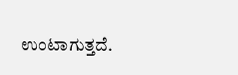ಉಂಟಾಗುತ್ತದೆ.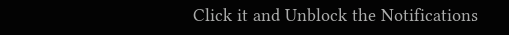Click it and Unblock the Notifications